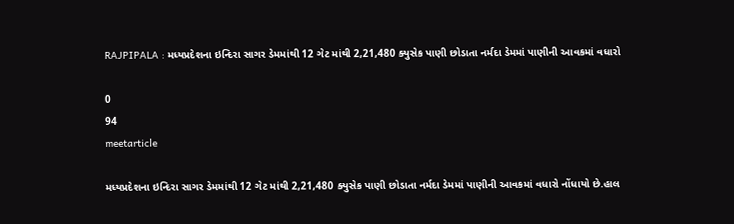RAJPIPALA : મધ્યપ્રદેશના ઇન્દિરા સાગર ડેમમાંથી 12 ગેટ માંથી 2,21,480 ક્યુસેક પાણી છોડાતા નર્મદા ડેમમાં પાણીની આવકમાં વધારો

0
94
meetarticle

મધ્યપ્રદેશના ઇન્દિરા સાગર ડેમમાંથી 12 ગેટ માંથી 2,21,480 ક્યુસેક પાણી છોડાતા નર્મદા ડેમમાં પાણીની આવકમાં વધારો નોંધાયો છે.હાલ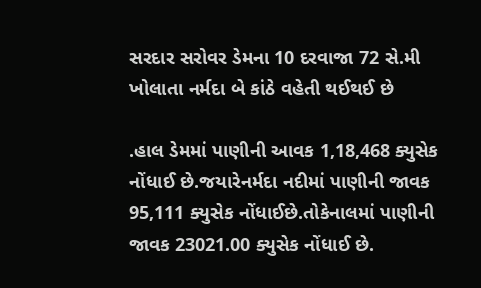સરદાર સરોવર ડેમના 10 દરવાજા 72 સે.મી ખોલાતા નર્મદા બે કાંઠે વહેતી થઈથઈ છે

.હાલ ડેમમાં પાણીની આવક 1,18,468 ક્યુસેક નોંધાઈ છે.જયારેનર્મદા નદીમાં પાણીની જાવક 95,111 ક્યુસેક નોંધાઈછે.તોકેનાલમાં પાણીની જાવક 23021.00 ક્યુસેક નોંધાઈ છે.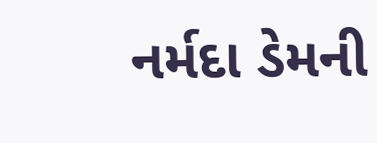નર્મદા ડેમની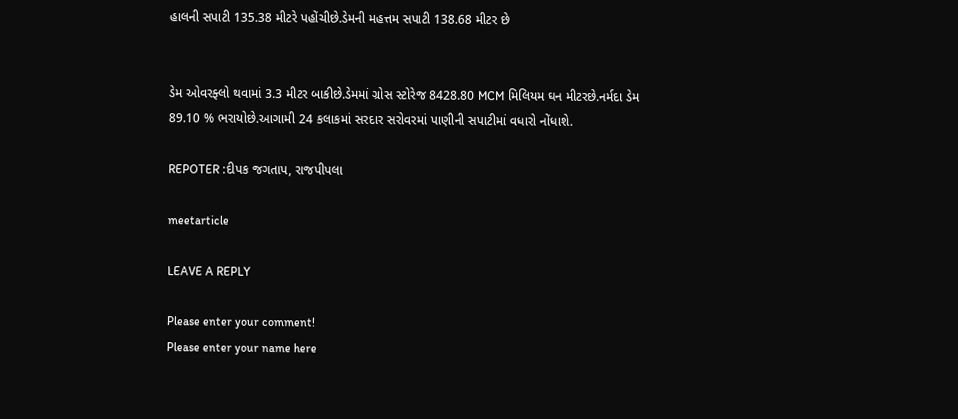હાલની સપાટી 135.38 મીટરે પહોંચીછે.ડેમની મહત્તમ સપાટી 138.68 મીટર છે


ડેમ ઓવરફ્લો થવામાં 3.3 મીટર બાકીછે.ડેમમાં ગ્રોસ સ્ટોરેજ 8428.80 MCM મિલિયમ ઘન મીટરછે.નર્મદા ડેમ 89.10 % ભરાયોછે.આગામી 24 કલાકમાં સરદાર સરોવરમાં પાણીની સપાટીમાં વધારો નોંધાશે.

REPOTER :દીપક જગતાપ, રાજપીપલા

meetarticle

LEAVE A REPLY

Please enter your comment!
Please enter your name here